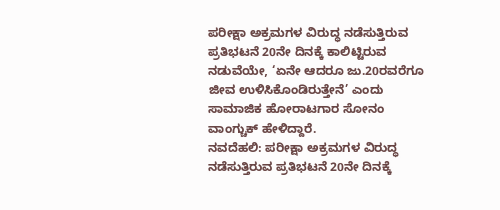ಪರೀಕ್ಷಾ ಅಕ್ರಮಗಳ ವಿರುದ್ಧ ನಡೆಸುತ್ತಿರುವ ಪ್ರತಿಭಟನೆ 20ನೇ ದಿನಕ್ಕೆ ಕಾಲಿಟ್ಟಿರುವ ನಡುವೆಯೇ, ‘ಏನೇ ಆದರೂ ಜು.20ರವರೆಗೂ ಜೀವ ಉಳಿಸಿಕೊಂಡಿರುತ್ತೇನೆ’ ಎಂದು ಸಾಮಾಜಿಕ ಹೋರಾಟಗಾರ ಸೋನಂ ವಾಂಗ್ಚುಕ್ ಹೇಳಿದ್ದಾರೆ.
ನವದೆಹಲಿ: ಪರೀಕ್ಷಾ ಅಕ್ರಮಗಳ ವಿರುದ್ಧ ನಡೆಸುತ್ತಿರುವ ಪ್ರತಿಭಟನೆ 20ನೇ ದಿನಕ್ಕೆ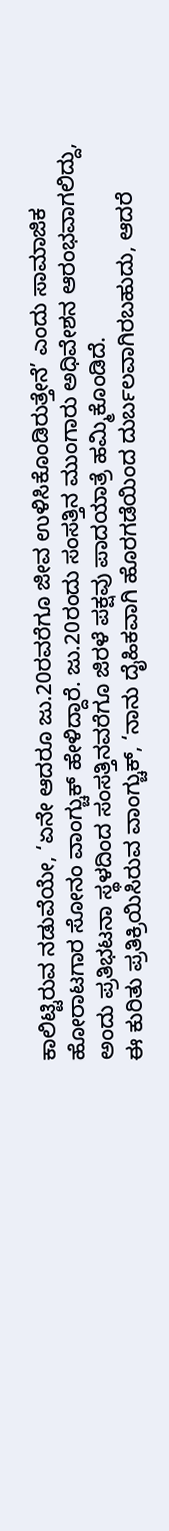ಕಾಲಿಟ್ಟಿರುವ ನಡುವೆಯೇ, ‘ಏನೇ ಆದರೂ ಜು.20ರವರೆಗೂ ಜೀವ ಉಳಿಸಿಕೊಂಡಿರುತ್ತೇನೆ’ ಎಂದು ಸಾಮಾಜಿಕ ಹೋರಾಟಗಾರ ಸೋನಂ ವಾಂಗ್ಚುಕ್ ಹೇಳಿದ್ದಾರೆ. ಜು.20ರಂದು ಸಂಸತ್ತಿನ ಮುಂಗಾರು ಅಧಿವೇಶನ ಆರಂಭವಾಗಲಿದ್ದು, ಅಂದು ಪ್ರತಿಭಟನಾ ಸ್ಥಳದಿಂದ ಸಂಸತ್ತಿನವರೆಗೂ ಜಿರಳೆ ಪಕ್ಷವು ಪಾದಯಾತ್ರೆ ಹಮ್ಮಿಕೊಂಡಿದೆ.
ಈ ಕುರಿತು ಪ್ರತಿಕ್ರಿಯಿಸಿರುವ ವಾಂಗ್ಚುಕ್, ‘ನಾನು ದೈಹಿಕವಾಗಿ ಹೊರಗಡೆಯಿಂದ ದುರ್ಬಲವಾಗಿರಬಹುದು, ಆದರೆ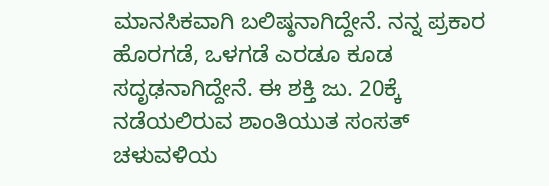ಮಾನಸಿಕವಾಗಿ ಬಲಿಷ್ಠನಾಗಿದ್ದೇನೆ. ನನ್ನ ಪ್ರಕಾರ ಹೊರಗಡೆ, ಒಳಗಡೆ ಎರಡೂ ಕೂಡ ಸದೃಢನಾಗಿದ್ದೇನೆ. ಈ ಶಕ್ತಿ ಜು. 20ಕ್ಕೆ ನಡೆಯಲಿರುವ ಶಾಂತಿಯುತ ಸಂಸತ್ ಚಳುವಳಿಯ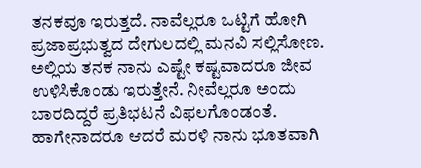ತನಕವೂ ಇರುತ್ತದೆ. ನಾವೆಲ್ಲರೂ ಒಟ್ಟಿಗೆ ಹೋಗಿ ಪ್ರಜಾಪ್ರಭುತ್ವದ ದೇಗುಲದಲ್ಲಿ ಮನವಿ ಸಲ್ಲಿಸೋಣ. ಅಲ್ಲಿಯ ತನಕ ನಾನು ಎಷ್ಟೇ ಕಷ್ಟವಾದರೂ ಜೀವ ಉಳಿಸಿಕೊಂಡು ಇರುತ್ತೇನೆ. ನೀವೆಲ್ಲರೂ ಅಂದು ಬಾರದಿದ್ದರೆ ಪ್ರತಿಭಟನೆ ವಿಫಲಗೊಂಡಂತೆ. ಹಾಗೇನಾದರೂ ಆದರೆ ಮರಳಿ ನಾನು ಭೂತವಾಗಿ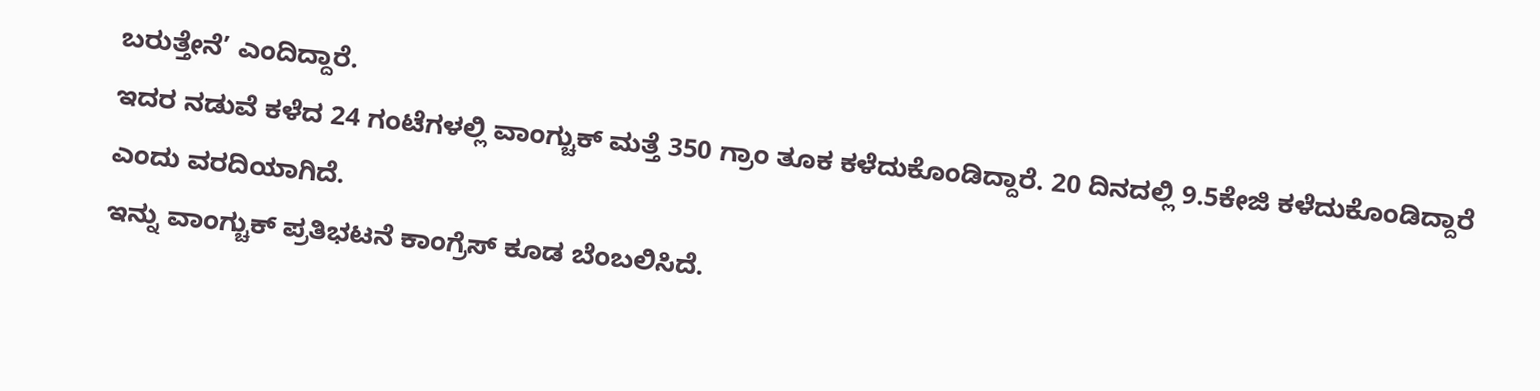ಬರುತ್ತೇನೆ’ ಎಂದಿದ್ದಾರೆ.
ಇದರ ನಡುವೆ ಕಳೆದ 24 ಗಂಟೆಗಳಲ್ಲಿ ವಾಂಗ್ಚುಕ್ ಮತ್ತೆ 350 ಗ್ರಾಂ ತೂಕ ಕಳೆದುಕೊಂಡಿದ್ದಾರೆ. 20 ದಿನದಲ್ಲಿ 9.5ಕೇಜಿ ಕಳೆದುಕೊಂಡಿದ್ದಾರೆ ಎಂದು ವರದಿಯಾಗಿದೆ.
ಇನ್ನು ವಾಂಗ್ಚುಕ್ ಪ್ರತಿಭಟನೆ ಕಾಂಗ್ರೆಸ್ ಕೂಡ ಬೆಂಬಲಿಸಿದೆ.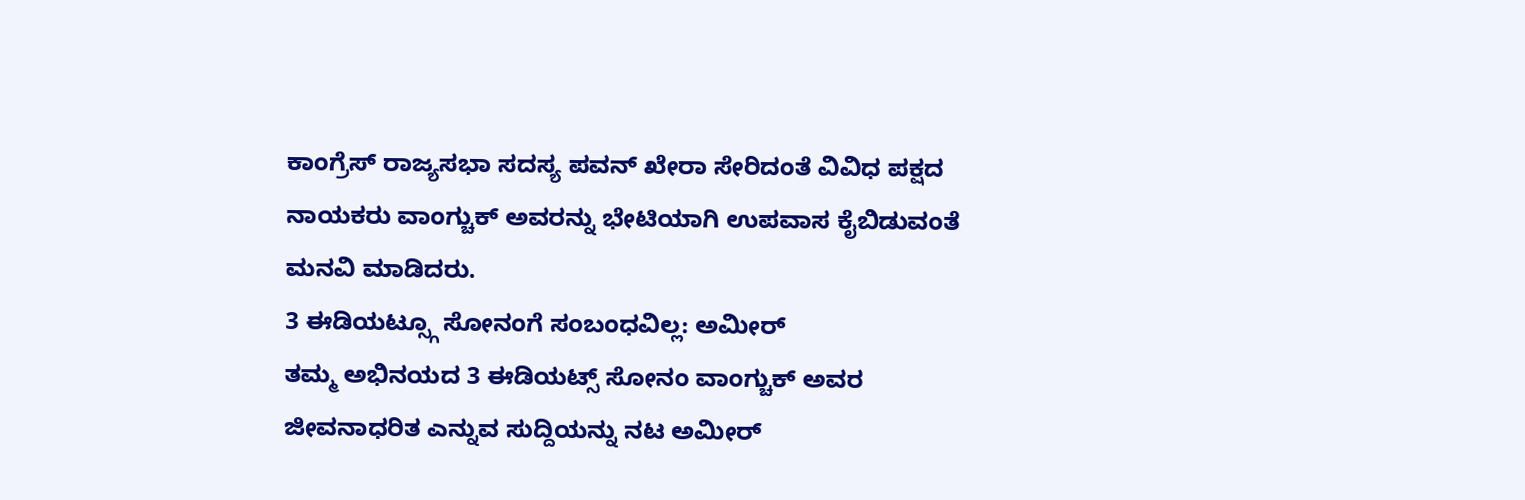ಕಾಂಗ್ರೆಸ್ ರಾಜ್ಯಸಭಾ ಸದಸ್ಯ ಪವನ್ ಖೇರಾ ಸೇರಿದಂತೆ ವಿವಿಧ ಪಕ್ಷದ ನಾಯಕರು ವಾಂಗ್ಚುಕ್ ಅವರನ್ನು ಭೇಟಿಯಾಗಿ ಉಪವಾಸ ಕೈಬಿಡುವಂತೆ ಮನವಿ ಮಾಡಿದರು.
3 ಈಡಿಯಟ್ಸ್ಗೂ ಸೋನಂಗೆ ಸಂಬಂಧವಿಲ್ಲ: ಅಮೀರ್
ತಮ್ಮ ಅಭಿನಯದ 3 ಈಡಿಯಟ್ಸ್ ಸೋನಂ ವಾಂಗ್ಚುಕ್ ಅವರ ಜೀವನಾಧರಿತ ಎನ್ನುವ ಸುದ್ದಿಯನ್ನು ನಟ ಅಮೀರ್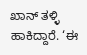ಖಾನ್ ತಳ್ಳಿ ಹಾಕಿದ್ದಾರೆ. ‘ಈ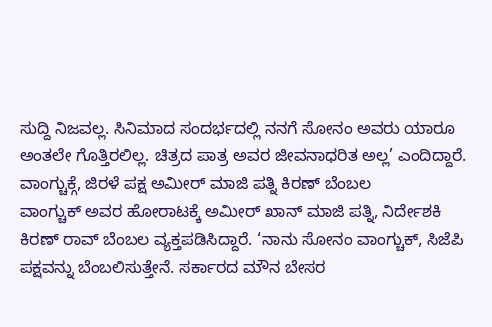ಸುದ್ದಿ ನಿಜವಲ್ಲ. ಸಿನಿಮಾದ ಸಂದರ್ಭದಲ್ಲಿ ನನಗೆ ಸೋನಂ ಅವರು ಯಾರೂ ಅಂತಲೇ ಗೊತ್ತಿರಲಿಲ್ಲ. ಚಿತ್ರದ ಪಾತ್ರ ಅವರ ಜೀವನಾಧರಿತ ಅಲ್ಲ’ ಎಂದಿದ್ದಾರೆ.
ವಾಂಗ್ಚುಕ್ಗೆ, ಜಿರಳೆ ಪಕ್ಷ ಅಮೀರ್ ಮಾಜಿ ಪತ್ನಿ ಕಿರಣ್ ಬೆಂಬಲ
ವಾಂಗ್ಚುಕ್ ಅವರ ಹೋರಾಟಕ್ಕೆ ಅಮೀರ್ ಖಾನ್ ಮಾಜಿ ಪತ್ನಿ, ನಿರ್ದೇಶಕಿ ಕಿರಣ್ ರಾವ್ ಬೆಂಬಲ ವ್ಯಕ್ತಪಡಿಸಿದ್ದಾರೆ. ‘ನಾನು ಸೋನಂ ವಾಂಗ್ಚುಕ್, ಸಿಜೆಪಿ ಪಕ್ಷವನ್ನು ಬೆಂಬಲಿಸುತ್ತೇನೆ. ಸರ್ಕಾರದ ಮೌನ ಬೇಸರ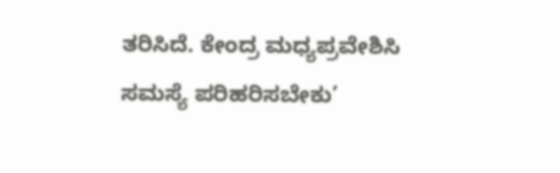ತರಿಸಿದೆ. ಕೇಂದ್ರ ಮಧ್ಯಪ್ರವೇಶಿಸಿ ಸಮಸ್ಯೆ ಪರಿಹರಿಸಬೇಕು’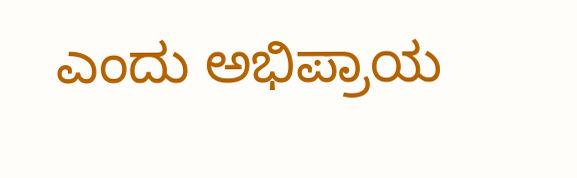ಎಂದು ಅಭಿಪ್ರಾಯ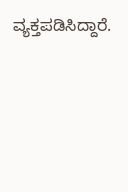ವ್ಯಕ್ತಪಡಿಸಿದ್ದಾರೆ.